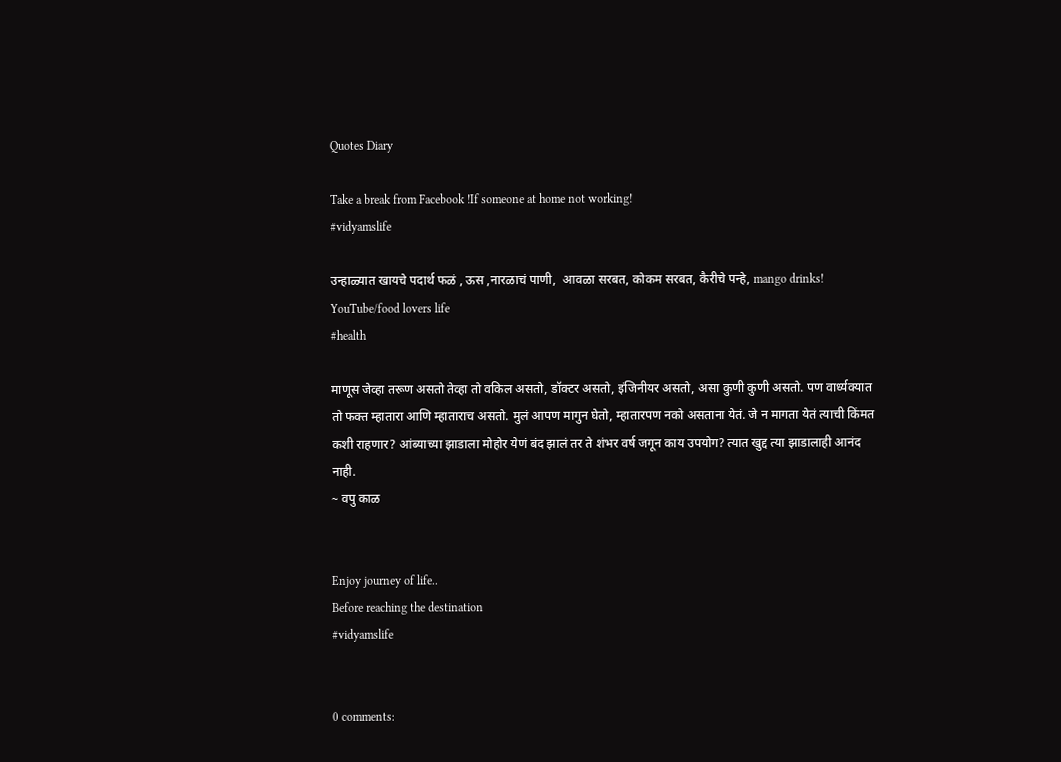Quotes Diary

Take a break from Facebook !If someone at home not working!
#vidyamslife

उन्हाळ्यात खायचे पदार्थ फळं , ऊस ,नारळाचं पाणी,  आवळा सरबत, कोकम सरबत, कैरीचे पन्हे, mango drinks!
YouTube/food lovers life
#health

माणूस जेव्हा तरूण असतो तेव्हा तो वकिल असतो, डॉक्टर असतो, इंजिनीयर असतो, असा कुणी कुणी असतो. पण वार्ध्यक्यात तो फक्त म्हातारा आणि म्हाताराच असतो. मुलं आपण मागुन घेतो, म्हातारपण नको असताना येतं. जे न मागता येतं त्याची किंमत कशी राहणार? आंब्याच्या झाडाला मोहोर येणं बंद झालं तर ते शंभर वर्ष जगून काय उपयोग? त्यात खुद्द त्या झाडालाही आनंद नाही.
~ वपु काळ


Enjoy journey of life..
Before reaching the destination
#vidyamslife


0 comments: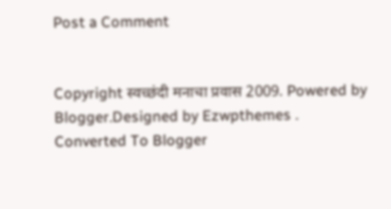Post a Comment


Copyright स्वच्छंदी मनाचा प्रवास 2009. Powered by Blogger.Designed by Ezwpthemes .
Converted To Blogger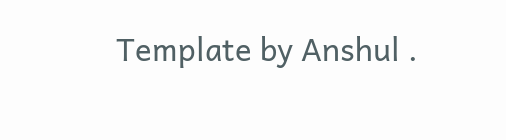Template by Anshul .